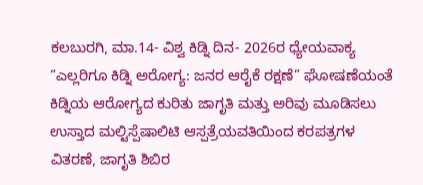ಕಲಬುರಗಿ, ಮಾ.14- ವಿಶ್ವ ಕಿಡ್ನಿ ದಿನ- 2026ರ ಧ್ಯೇಯವಾಕ್ಯ “ಎಲ್ಲರಿಗೂ ಕಿಡ್ನಿ ಅರೋಗ್ಯ: ಜನರ ಆರೈಕೆ ರಕ್ಷಣೆ” ಘೋಷಣೆಯಂತೆ ಕಿಡ್ನಿಯ ಆರೋಗ್ಯದ ಕುರಿತು ಜಾಗೃತಿ ಮತ್ತು ಅರಿವು ಮೂಡಿಸಲು ಉಸ್ತಾದ ಮಲ್ಟಿಸ್ಪೆಷಾಲಿಟಿ ಆಸ್ಪತ್ರೆಯವತಿಯಿಂದ ಕರಪತ್ರಗಳ ವಿತರಣೆ, ಜಾಗೃತಿ ಶಿಬಿರ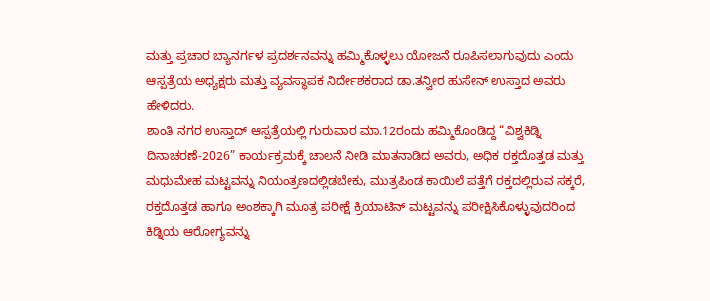ಮತ್ತು ಪ್ರಚಾರ ಬ್ಯಾನರ್ಗಳ ಪ್ರದರ್ಶನವನ್ನು ಹಮ್ಮಿಕೊಳ್ಳಲು ಯೋಜನೆ ರೂಪಿಸಲಾಗುವುದು ಎಂದು ಆಸ್ಪತ್ರೆಯ ಅಧ್ಯಕ್ಷರು ಮತ್ತು ವ್ಯವಸ್ಥಾಪಕ ನಿರ್ದೇಶಕರಾದ ಡಾ.ತನ್ವೀರ ಹುಸೇನ್ ಉಸ್ತಾದ ಅವರು ಹೇಳಿದರು.
ಶಾಂತಿ ನಗರ ಉಸ್ತಾದ್ ಆಸ್ಪತ್ರೆಯಲ್ಲಿ ಗುರುವಾರ ಮಾ.12ರಂದು ಹಮ್ಮಿಕೊಂಡಿದ್ದ “ವಿಶ್ವಕಿಡ್ನಿ ದಿನಾಚರಣೆ-2026” ಕಾರ್ಯಕ್ರಮಕ್ಕೆ ಚಾಲನೆ ನೀಡಿ ಮಾತನಾಡಿದ ಅವರು, ಅಧಿಕ ರಕ್ತದೊತ್ತಡ ಮತ್ತು ಮಧುಮೇಹ ಮಟ್ಟವನ್ನು ನಿಯಂತ್ರಣದಲ್ಲಿಡಬೇಕು, ಮುತ್ರಪಿಂಡ ಕಾಯಿಲೆ ಪತ್ತೆಗೆ ರಕ್ತದಲ್ಲಿರುವ ಸಕ್ಕರೆ, ರಕ್ತದೊತ್ತಡ ಹಾಗೂ ಅಂಶಕ್ಕಾಗಿ ಮೂತ್ರ ಪರೀಕ್ಷೆ ಕ್ರಿಯಾಟಿನ್ ಮಟ್ಟವನ್ನು ಪರೀಕ್ಷಿಸಿಕೊಳ್ಳುವುದರಿಂದ ಕಿಡ್ನಿಯ ಆರೋಗ್ಯವನ್ನು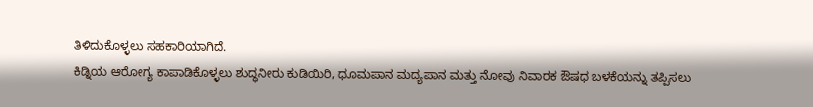ತಿಳಿದುಕೊಳ್ಳಲು ಸಹಕಾರಿಯಾಗಿದೆ.
ಕಿಡ್ನಿಯ ಆರೋಗ್ಯ ಕಾಪಾಡಿಕೊಳ್ಳಲು ಶುದ್ಧನೀರು ಕುಡಿಯಿರಿ, ಧೂಮಪಾನ ಮದ್ಯಪಾನ ಮತ್ತು ನೋವು ನಿವಾರಕ ಔಷಧ ಬಳಕೆಯನ್ನು ತಪ್ಪಿಸಲು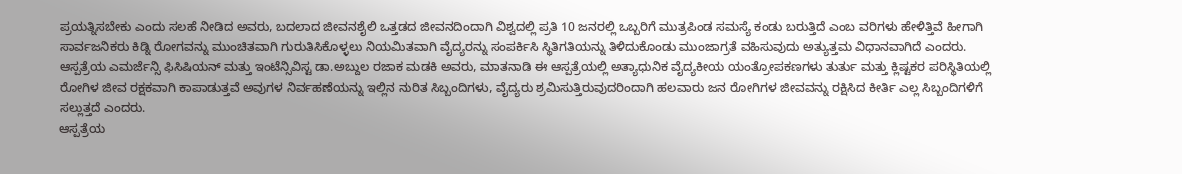ಪ್ರಯತ್ನಿಸಬೇಕು ಎಂದು ಸಲಹೆ ನೀಡಿದ ಅವರು, ಬದಲಾದ ಜೀವನಶೈಲಿ ಒತ್ತಡದ ಜೀವನದಿಂದಾಗಿ ವಿಶ್ವದಲ್ಲಿ ಪ್ರತಿ 10 ಜನರಲ್ಲಿ ಒಬ್ಬರಿಗೆ ಮುತ್ರಪಿಂಡ ಸಮಸ್ಯೆ ಕಂಡು ಬರುತ್ತಿದೆ ಎಂಬ ವರಿಗಳು ಹೇಳಿತ್ತಿವೆ ಹೀಗಾಗಿ ಸಾರ್ವಜನಿಕರು ಕಿಡ್ನಿ ರೋಗವನ್ನು ಮುಂಚಿತವಾಗಿ ಗುರುತಿಸಿಕೊಳ್ಳಲು ನಿಯಮಿತವಾಗಿ ವೈದ್ಯರನ್ನು ಸಂಪರ್ಕಿಸಿ ಸ್ಥಿತಿಗತಿಯನ್ನು ತಿಳಿದುಕೊಂಡು ಮುಂಜಾಗ್ರತೆ ವಹಿಸುವುದು ಅತ್ಯುತ್ತಮ ವಿಧಾನವಾಗಿದೆ ಎಂದರು.
ಆಸ್ಪತ್ರೆಯ ಎಮರ್ಜೆನ್ಸಿ ಫಿಸಿಷಿಯನ್ ಮತ್ತು ಇಂಟೆನ್ಸಿವಿಸ್ಟ ಡಾ.ಅಬ್ದುಲ ರಜಾಕ ಮಡಕಿ ಅವರು, ಮಾತನಾಡಿ ಈ ಆಸ್ಪತ್ರೆಯಲ್ಲಿ ಅತ್ಯಾಧುನಿಕ ವೈದ್ಯಕೀಯ ಯಂತ್ರೋಪಕಣಗಳು ತುರ್ತು ಮತ್ತು ಕ್ಲಿಷ್ಟಕರ ಪರಿಸ್ಥಿತಿಯಲ್ಲಿ ರೋಗಿಳ ಜೀವ ರಕ್ಷಕವಾಗಿ ಕಾಪಾಡುತ್ತವೆ ಅವುಗಳ ನಿರ್ವಹಣೆಯನ್ನು ಇಲ್ಲಿನ ನುರಿತ ಸಿಬ್ಬಂದಿಗಳು, ವೈದ್ಯರು ಶ್ರಮಿಸುತ್ತಿರುವುದರಿಂದಾಗಿ ಹಲವಾರು ಜನ ರೋಗಿಗಳ ಜೀವವನ್ನು ರಕ್ಷಿಸಿದ ಕೀರ್ತಿ ಎಲ್ಲ ಸಿಬ್ಬಂದಿಗಳಿಗೆ ಸಲ್ಲುತ್ತದೆ ಎಂದರು.
ಆಸ್ಪತ್ರೆಯ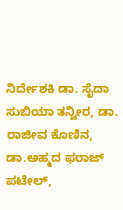ನಿರ್ದೇಶಕಿ ಡಾ. ಸೈದಾ ಸುಬಿಯಾ ತನ್ವೀರ, ಡಾ. ರಾಜೀವ ಕೊಣಿನ, ಡಾ.ಅಹ್ಮದ ಫರಾಜ್ ಪಟೇಲ್,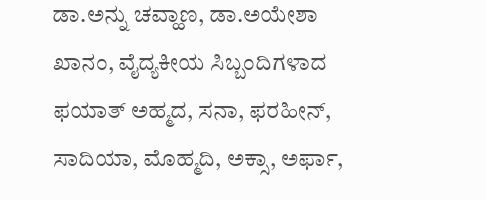ಡಾ.ಅನ್ನು ಚವ್ಹಾಣ, ಡಾ.ಅಯೇಶಾ ಖಾನಂ, ವೈದ್ಯಕೀಯ ಸಿಬ್ಬಂದಿಗಳಾದ ಫಯಾತ್ ಅಹ್ಮದ, ಸನಾ, ಫರಹೀನ್, ಸಾದಿಯಾ, ಮೊಹ್ಮದಿ, ಅಕ್ಸಾ, ಅರ್ಫಾ,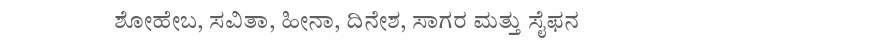ಶೋಹೇಬ, ಸವಿತಾ, ಹೀನಾ, ದಿನೇಶ, ಸಾಗರ ಮತ್ತು ಸೈಫನ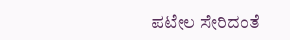ಪಟೇಲ ಸೇರಿದಂತೆ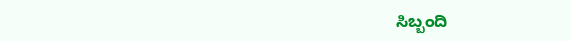ಸಿಬ್ಬಂದಿ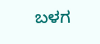ಬಳಗ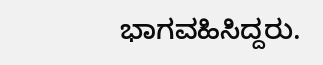ಭಾಗವಹಿಸಿದ್ದರು.